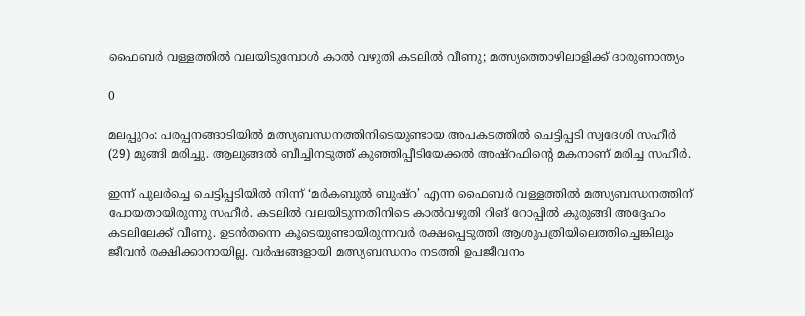ഫൈബർ വള്ളത്തിൽ വലയിടുമ്പോൾ കാൽ വഴുതി കടലിൽ വീണു; മത്സ്യത്തൊഴിലാളിക്ക് ദാരുണാന്ത്യം

0

മലപ്പുറം: പരപ്പനങ്ങാടിയിൽ മത്സ്യബന്ധനത്തിനിടെയുണ്ടായ അപകടത്തിൽ ചെട്ടിപ്പടി സ്വദേശി സഹീർ (29) മുങ്ങി മരിച്ചു. ആലുങ്ങൽ ബീച്ചിനടുത്ത് കുഞ്ഞിപ്പീടിയേക്കൽ അഷ്‌റഫിന്റെ മകനാണ് മരിച്ച സഹീർ.

ഇന്ന് പുലർച്ചെ ചെട്ടിപ്പടിയിൽ നിന്ന് ‘മർകബുൽ ബുഷ്‌റ’ എന്ന ഫൈബർ വള്ളത്തിൽ മത്സ്യബന്ധനത്തിന് പോയതായിരുന്നു സഹീർ. കടലിൽ വലയിടുന്നതിനിടെ കാൽവഴുതി റിങ് റോപ്പിൽ കുരുങ്ങി അദ്ദേഹം കടലിലേക്ക് വീണു. ഉടൻതന്നെ കൂടെയുണ്ടായിരുന്നവർ രക്ഷപ്പെടുത്തി ആശുപത്രിയിലെത്തിച്ചെങ്കിലും ജീവൻ രക്ഷിക്കാനായില്ല. വർഷങ്ങളായി മത്സ്യബന്ധനം നടത്തി ഉപജീവനം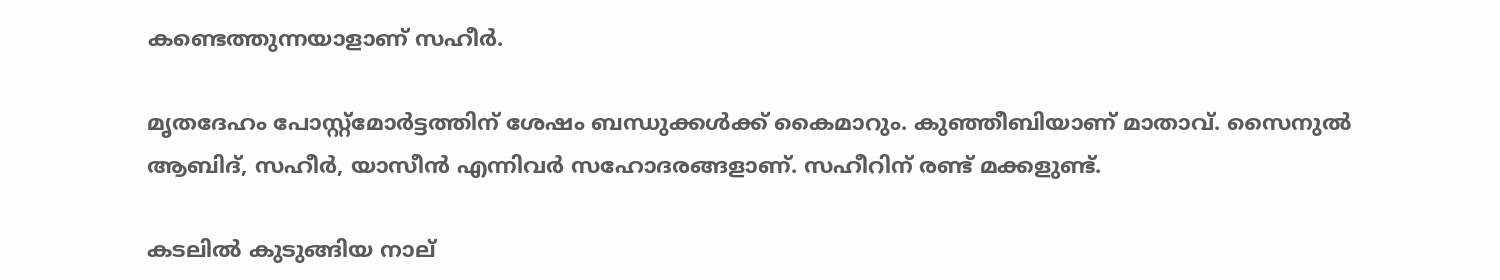കണ്ടെത്തുന്നയാളാണ് സഹീർ.

മൃതദേഹം പോസ്റ്റ്‌മോർട്ടത്തിന് ശേഷം ബന്ധുക്കൾക്ക് കൈമാറും. കുഞ്ഞീബിയാണ് മാതാവ്. സൈനുൽ ആബിദ്, സഹീർ, യാസീൻ എന്നിവർ സഹോദരങ്ങളാണ്. സഹീറിന് രണ്ട് മക്കളുണ്ട്.

കടലിൽ കുടുങ്ങിയ നാല്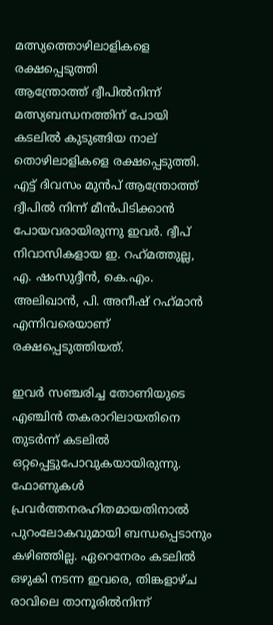മത്സ്യത്തൊഴിലാളികളെ രക്ഷപ്പെടുത്തി
ആന്ത്രോത്ത് ദ്വീപിൽനിന്ന് മത്സ്യബന്ധനത്തിന് പോയി കടലിൽ കുടുങ്ങിയ നാല് തൊഴിലാളികളെ രക്ഷപ്പെടുത്തി. എട്ട് ദിവസം മുൻപ് ആന്ത്രോത്ത് ദ്വീപിൽ നിന്ന് മീൻപിടിക്കാൻ പോയവരായിരുന്നു ഇവർ. ദ്വീപ് നിവാസികളായ ഇ. റഹ്‌മത്തുല്ല, എ. ഷംസുദ്ദീൻ, കെ.എം. അലിഖാൻ, പി. അനീഷ് റഹ്‌മാൻ എന്നിവരെയാണ് രക്ഷപ്പെടുത്തിയത്.

ഇവർ സഞ്ചരിച്ച തോണിയുടെ എഞ്ചിൻ തകരാറിലായതിനെ തുടർന്ന് കടലിൽ ഒറ്റപ്പെട്ടുപോവുകയായിരുന്നു. ഫോണുകൾ പ്രവർത്തനരഹിതമായതിനാൽ പുറംലോകവുമായി ബന്ധപ്പെടാനും കഴിഞ്ഞില്ല. ഏറെനേരം കടലിൽ ഒഴുകി നടന്ന ഇവരെ, തിങ്കളാഴ്ച രാവിലെ താനൂരിൽനിന്ന്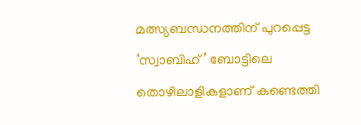മത്സ്യബന്ധനത്തിന് പുറപ്പെട്ട ‘സ്വാബിഹ്’ ബോട്ടിലെ തൊഴിലാളികളാണ് കണ്ടെത്തി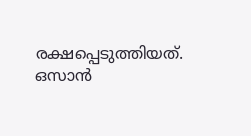രക്ഷപ്പെടുത്തിയത്. ഒസാൻ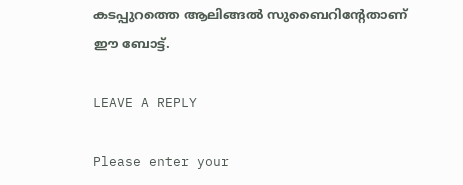കടപ്പുറത്തെ ആലിങ്ങൽ സുബൈറിന്റേതാണ് ഈ ബോട്ട്.

LEAVE A REPLY

Please enter your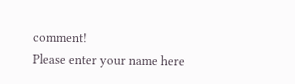comment!
Please enter your name here